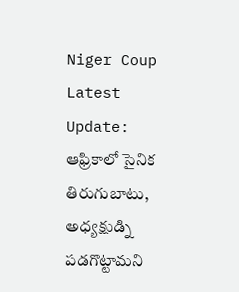Niger Coup Latest Update: ఆఫ్రికాలో సైనిక తిరుగుబాటు, అధ్యక్షుడ్ని పడగొట్టామని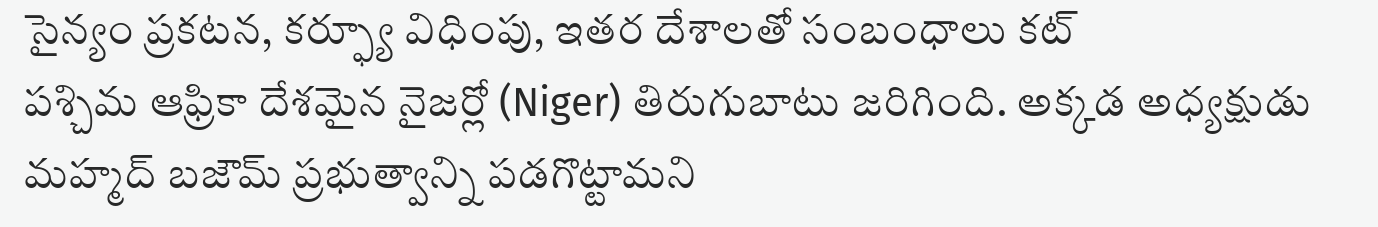సైన్యం ప్రకటన, కర్ఫ్యూ విధింపు, ఇతర దేశాలతో సంబంధాలు కట్
పశ్చిమ ఆఫ్రికా దేశమైన నైజర్లో (Niger) తిరుగుబాటు జరిగింది. అక్కడ అధ్యక్షుడు మహ్మద్ బజౌమ్ ప్రభుత్వాన్ని పడగొట్టామని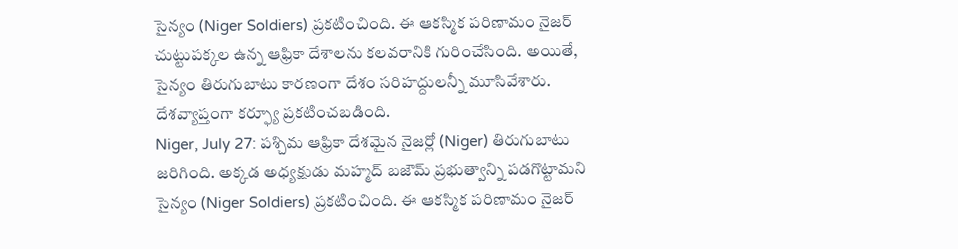సైన్యం (Niger Soldiers) ప్రకటించింది. ఈ ఆకస్మిక పరిణామం నైజర్ చుట్టుపక్కల ఉన్న ఆఫ్రికా దేశాలను కలవరానికి గురించేసింది. అయితే, సైన్యం తిరుగుబాటు కారణంగా దేశం సరిహద్దులన్నీ మూసివేశారు. దేశవ్యాప్తంగా కర్ఫ్యూ ప్రకటించబడింది.
Niger, July 27: పశ్చిమ ఆఫ్రికా దేశమైన నైజర్లో (Niger) తిరుగుబాటు జరిగింది. అక్కడ అధ్యక్షుడు మహ్మద్ బజౌమ్ ప్రభుత్వాన్ని పడగొట్టామని సైన్యం (Niger Soldiers) ప్రకటించింది. ఈ ఆకస్మిక పరిణామం నైజర్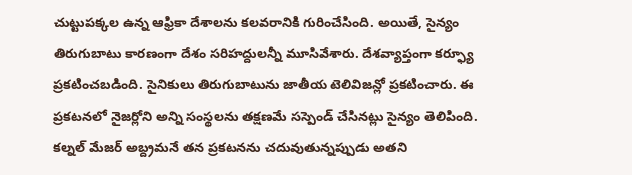చుట్టుపక్కల ఉన్న ఆఫ్రికా దేశాలను కలవరానికి గురించేసింది. అయితే, సైన్యం తిరుగుబాటు కారణంగా దేశం సరిహద్దులన్నీ మూసివేశారు. దేశవ్యాప్తంగా కర్ఫ్యూ ప్రకటించబడింది. సైనికులు తిరుగుబాటును జాతీయ టెలివిజన్లో ప్రకటించారు. ఈ ప్రకటనలో నైజర్లోని అన్ని సంస్థలను తక్షణమే సస్పెండ్ చేసినట్లు సైన్యం తెలిపింది. కల్నల్ మేజర్ అబ్ద్రమనే తన ప్రకటనను చదువుతున్నప్పుడు అతని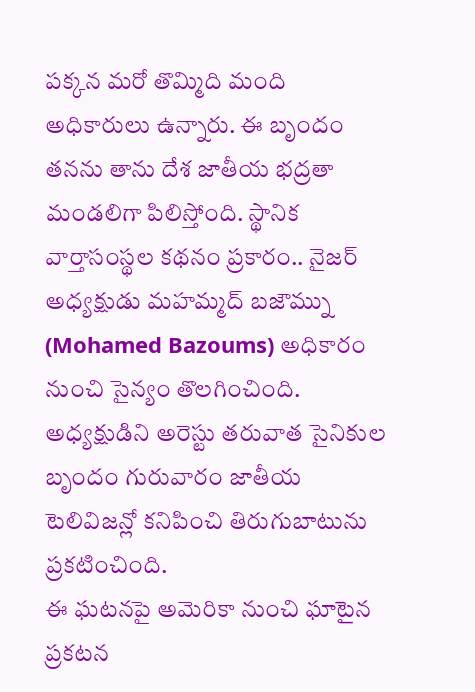పక్కన మరో తొమ్మిది మంది అధికారులు ఉన్నారు. ఈ బృందం తనను తాను దేశ జాతీయ భద్రతా మండలిగా పిలిస్తోంది. స్థానిక వార్తాసంస్థల కథనం ప్రకారం.. నైజర్ అధ్యక్షుడు మహమ్మద్ బజౌమ్ను (Mohamed Bazoums) అధికారం నుంచి సైన్యం తొలగించింది. అధ్యక్షుడిని అరెస్టు తరువాత సైనికుల బృందం గురువారం జాతీయ టెలివిజన్లో కనిపించి తిరుగుబాటును ప్రకటించింది.
ఈ ఘటనపై అమెరికా నుంచి ఘాటైన ప్రకటన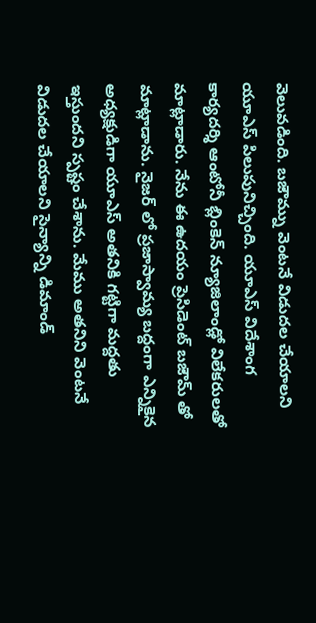వెలువడింది. బజౌమ్ను వెంటనే విడుదల చేయాలని యూఎస్ పిలుపునిచ్చింది. యూఎస్ విదేశాంగ కార్యదర్శి ఆంటోనీ బ్లింకెన్ న్యూజిలాండ్లో విలేకరులతో మాట్లాడారు. నేను ఈ ఉదయం ప్రెసిడెంట్ బజౌమ్ తో మాట్లాడాను. నైజర్ లో ప్రజాస్వామ్య బద్దంగా ఎన్నికైన అధ్యక్షుడిగా యూఎస్ అతనికి గట్టిగా మద్దతు ఇస్తుందని స్పష్టం చేశాను. మేము అతనిని వెంటనే విడుదల చేయాలని సైన్యాన్ని డిమాండ్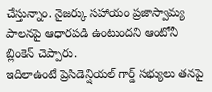చేస్తున్నాం. నైజర్కు సహాయం ప్రజాస్వామ్య పాలనపై ఆధారపడి ఉంటుందని ఆంటోనీ బ్లింకెన్ చెప్పారు.
ఇదిలాఉంటే ప్రెసిడెన్షియల్ గార్డ్ సభ్యులు తనపై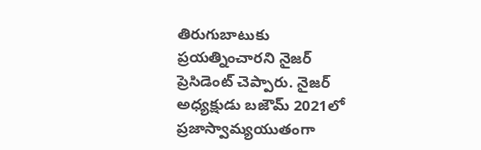తిరుగుబాటుకు ప్రయత్నించారని నైజర్ ప్రెసిడెంట్ చెప్పారు. నైజర్ అధ్యక్షుడు బజౌమ్ 2021లో ప్రజాస్వామ్యయుతంగా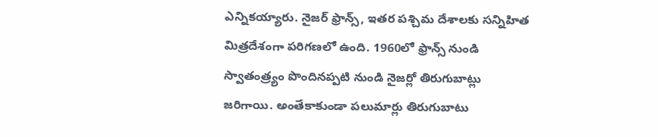ఎన్నికయ్యారు. నైజర్ ఫ్రాన్స్, ఇతర పశ్చిమ దేశాలకు సన్నిహిత మిత్రదేశంగా పరిగణలో ఉంది. 1960లో ఫ్రాన్స్ నుండి స్వాతంత్ర్యం పొందినప్పటి నుండి నైజర్లో తిరుగుబాట్లు జరిగాయి. అంతేకాకుండా పలుమార్లు తిరుగుబాటు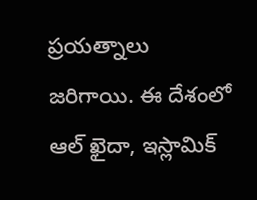ప్రయత్నాలు జరిగాయి. ఈ దేశంలో ఆల్ ఖైదా, ఇస్లామిక్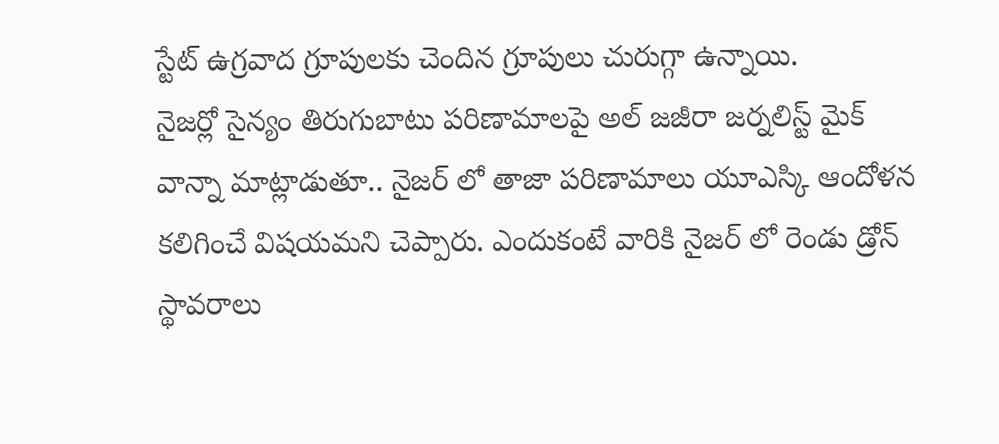స్టేట్ ఉగ్రవాద గ్రూపులకు చెందిన గ్రూపులు చురుగ్గా ఉన్నాయి.
నైజర్లో సైన్యం తిరుగుబాటు పరిణామాలపై అల్ జజీరా జర్నలిస్ట్ మైక్ వాన్నా మాట్లాడుతూ.. నైజర్ లో తాజా పరిణామాలు యూఎస్కి ఆందోళన కలిగించే విషయమని చెప్పారు. ఎందుకంటే వారికి నైజర్ లో రెండు డ్రోన్ స్థావరాలు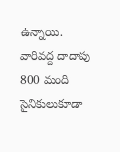ఉన్నాయి. వారివద్ద దాదాపు 800 మంది సైనికులుకూడా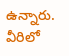ఉన్నారు. వీరిలో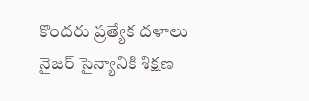కొందరు ప్రత్యేక దళాలు నైజర్ సైన్యానికి శిక్షణ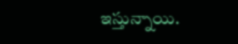ఇస్తున్నాయి.